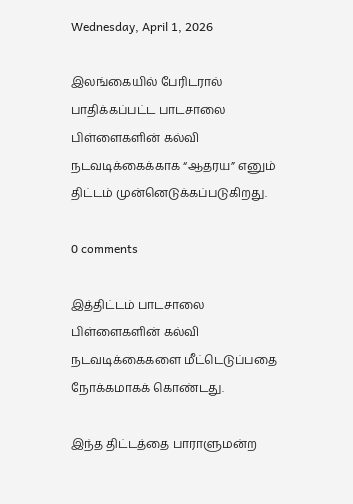Wednesday, April 1, 2026

இலங்கையில் பேரிடரால் பாதிக்கப்பட்ட பாடசாலை பிள்ளைகளின் கல்வி நடவடிக்கைக்காக “ஆதரய” எனும் திட்டம் முன்னெடுக்கப்படுகிறது.

0 comments

இத்திட்டம் பாடசாலை பிள்ளைகளின் கல்வி நடவடிக்கைகளை மீட்டெடுப்பதை நோக்கமாகக் கொண்டது.

இந்த திட்டத்தை பாராளுமன்ற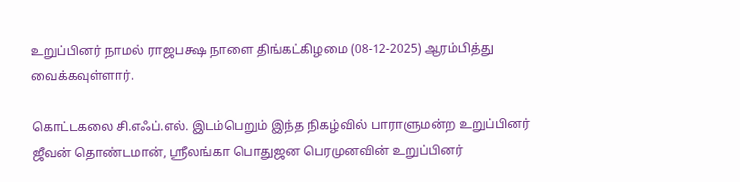உறுப்பினர் நாமல் ராஜபக்ஷ நாளை திங்கட்கிழமை (08-12-2025) ஆரம்பித்து வைக்கவுள்ளார்.

கொட்டகலை சி.எஃப்.எல். இடம்பெறும் இந்த நிகழ்வில் பாராளுமன்ற உறுப்பினர் ஜீவன் தொண்டமான், ஸ்ரீலங்கா பொதுஜன பெரமுனவின் உறுப்பினர்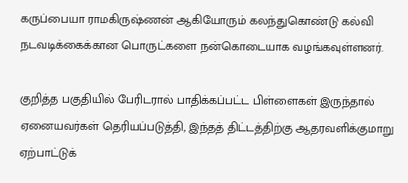கருப்பையா ராமகிருஷ்ணன் ஆகியோரும் கலந்துகொண்டு கல்வி நடவடிக்கைக்கான பொருட்களை நன்கொடையாக வழங்கவுள்ளனர்.

குறித்த பகுதியில் பேரிடரால் பாதிக்கப்பட்ட பிள்ளைகள் இருந்தால் ஏனையவர்கள் தெரியப்படுத்தி, இந்தத் திட்டத்திற்கு ஆதரவளிக்குமாறு ஏற்பாட்டுக்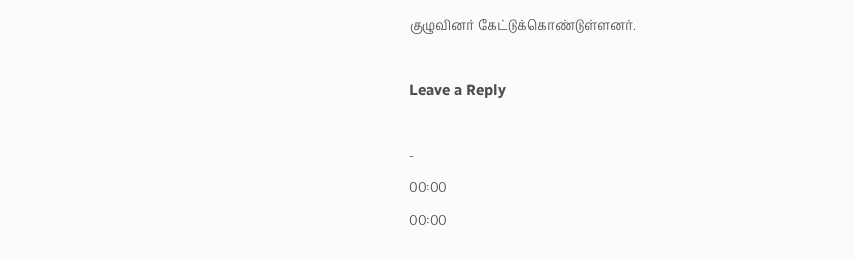குழுவினர் கேட்டுக்கொண்டுள்ளனர்.

Leave a Reply

-
00:00
00:00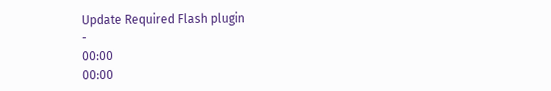Update Required Flash plugin
-
00:00
00:00